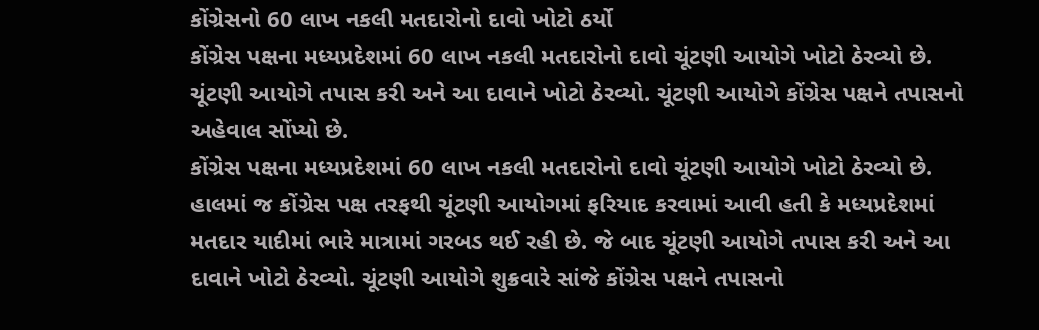કોંગ્રેસનો 60 લાખ નકલી મતદારોનો દાવો ખોટો ઠર્યો
કોંગ્રેસ પક્ષના મધ્યપ્રદેશમાં 60 લાખ નકલી મતદારોનો દાવો ચૂંટણી આયોગે ખોટો ઠેરવ્યો છે. ચૂંટણી આયોગે તપાસ કરી અને આ દાવાને ખોટો ઠેરવ્યો. ચૂંટણી આયોગે કોંગ્રેસ પક્ષને તપાસનો અહેવાલ સોંપ્યો છે.
કોંગ્રેસ પક્ષના મધ્યપ્રદેશમાં 60 લાખ નકલી મતદારોનો દાવો ચૂંટણી આયોગે ખોટો ઠેરવ્યો છે. હાલમાં જ કોંગ્રેસ પક્ષ તરફથી ચૂંટણી આયોગમાં ફરિયાદ કરવામાં આવી હતી કે મધ્યપ્રદેશમાં મતદાર યાદીમાં ભારે માત્રામાં ગરબડ થઈ રહી છે. જે બાદ ચૂંટણી આયોગે તપાસ કરી અને આ દાવાને ખોટો ઠેરવ્યો. ચૂંટણી આયોગે શુક્રવારે સાંજે કોંગ્રેસ પક્ષને તપાસનો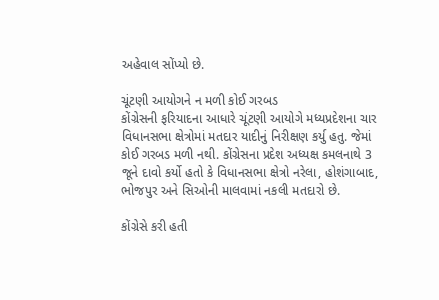અહેવાલ સોંપ્યો છે.

ચૂંટણી આયોગને ન મળી કોઈ ગરબડ
કોંગ્રેસની ફરિયાદના આધારે ચૂંટણી આયોગે મધ્યપ્રદેશના ચાર વિધાનસભા ક્ષેત્રોમાં મતદાર યાદીનું નિરીક્ષણ કર્યુ હતુ. જેમાં કોઈ ગરબડ મળી નથી. કોંગ્રેસના પ્રદેશ અધ્યક્ષ કમલનાથે 3 જૂને દાવો કર્યો હતો કે વિધાનસભા ક્ષેત્રો નરેલા, હોશંગાબાદ, ભોજપુર અને સિઓની માલવામાં નકલી મતદારો છે.

કોંગ્રેસે કરી હતી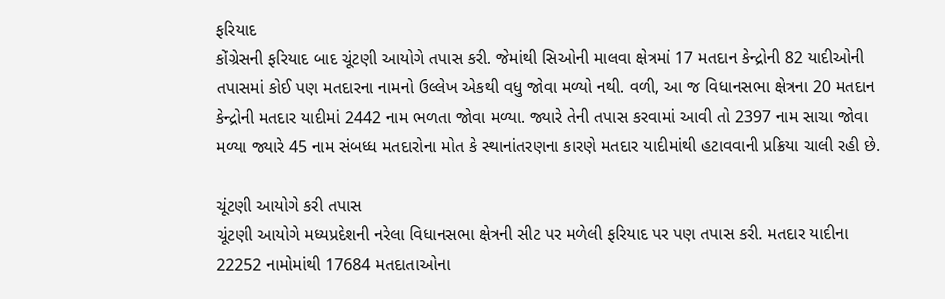ફરિયાદ
કોંગ્રેસની ફરિયાદ બાદ ચૂંટણી આયોગે તપાસ કરી. જેમાંથી સિઓની માલવા ક્ષેત્રમાં 17 મતદાન કેન્દ્રોની 82 યાદીઓની તપાસમાં કોઈ પણ મતદારના નામનો ઉલ્લેખ એકથી વધુ જોવા મળ્યો નથી. વળી, આ જ વિધાનસભા ક્ષેત્રના 20 મતદાન કેન્દ્રોની મતદાર યાદીમાં 2442 નામ ભળતા જોવા મળ્યા. જ્યારે તેની તપાસ કરવામાં આવી તો 2397 નામ સાચા જોવા મળ્યા જ્યારે 45 નામ સંબધ્ધ મતદારોના મોત કે સ્થાનાંતરણના કારણે મતદાર યાદીમાંથી હટાવવાની પ્રક્રિયા ચાલી રહી છે.

ચૂંટણી આયોગે કરી તપાસ
ચૂંટણી આયોગે મધ્યપ્રદેશની નરેલા વિધાનસભા ક્ષેત્રની સીટ પર મળેલી ફરિયાદ પર પણ તપાસ કરી. મતદાર યાદીના 22252 નામોમાંથી 17684 મતદાતાઓના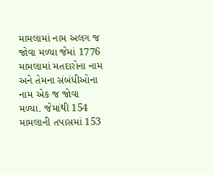મામલામાં નામ અલગ જ જોવા મળ્યા જેમાં 1776 મામલામાં મતદારોના નામ અને તેમના સંબંધીઓના નામ એક જ જોવા મળ્યા. જેમાંથી 154 મામલાની તપાસમાં 153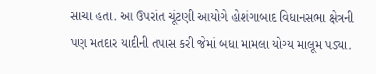સાચા હતા. આ ઉપરાંત ચૂંટણી આયોગે હોશંગાબાદ વિધાનસભા ક્ષેત્રની પણ મતદાર યાદીની તપાસ કરી જેમાં બધા મામલા યોગ્ય માલૂમ પડ્યા.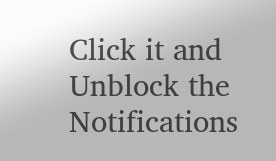Click it and Unblock the Notifications